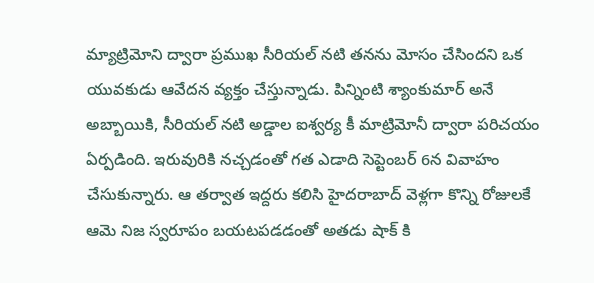మ్యాట్రిమోని ద్వారా ప్రముఖ సీరియల్ నటి తనను మోసం చేసిందని ఒక యువకుడు ఆవేదన వ్యక్తం చేస్తున్నాడు. పిన్నింటి శ్యాంకుమార్ అనే అబ్బాయికి, సీరియల్ నటి అడ్డాల ఐశ్వర్య కీ మాట్రిమోనీ ద్వారా పరిచయం ఏర్పడింది. ఇరువురికి నచ్చడంతో గత ఎడాది సెప్టెంబర్ 6న వివాహం చేసుకున్నారు. ఆ తర్వాత ఇద్దరు కలిసి హైదరాబాద్ వెళ్లగా కొన్ని రోజులకే ఆమె నిజ స్వరూపం బయటపడడంతో అతడు షాక్ కి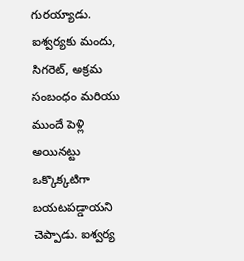గురయ్యాడు. ఐశ్వర్యకు మందు, సిగరెట్, అక్రమ సంబంధం మరియు ముందే పెళ్లి అయినట్టు ఒక్కొక్కటిగా బయటపడ్డాయని చెప్పాడు. ఐశ్వర్య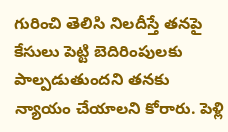గురించి తెలిసి నిలదీస్తే తనపై కేసులు పెట్టి బెదిరింపులకు పాల్పడుతుందని తనకు న్యాయం చేయాలని కోరారు. పెళ్లి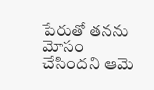పేరుతో తనను మోసం చేసిందని ఆమె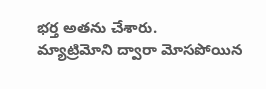భర్త అతను చేశారు.
మ్యాట్రిమోని ద్వారా మోసపోయిన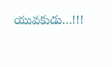యువకుడు…!!!